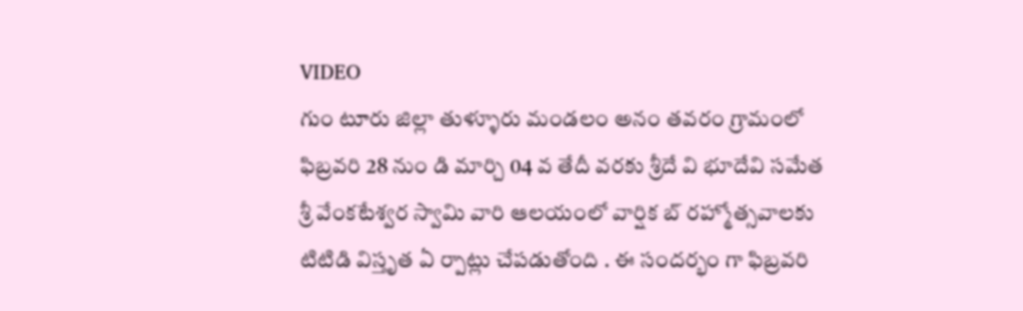VIDEO
గుం టూరు జిల్లా తుళ్ళూరు మండలం అనం తవరం గ్రామంలో ఫిబ్రవరి 28 నుం డి మార్చి 04 వ తేదీ వరకు శ్రీదే వి భూదేవి సమేత శ్రీ వేంకటేశ్వర స్వామి వారి ఆలయంలో వార్షిక బ్ రహ్మోత్సవాలకు టిటిడి విస్తృత ఏ ర్పాట్లు చేపడుతోంది . ఈ సందర్భం గా ఫిబ్రవరి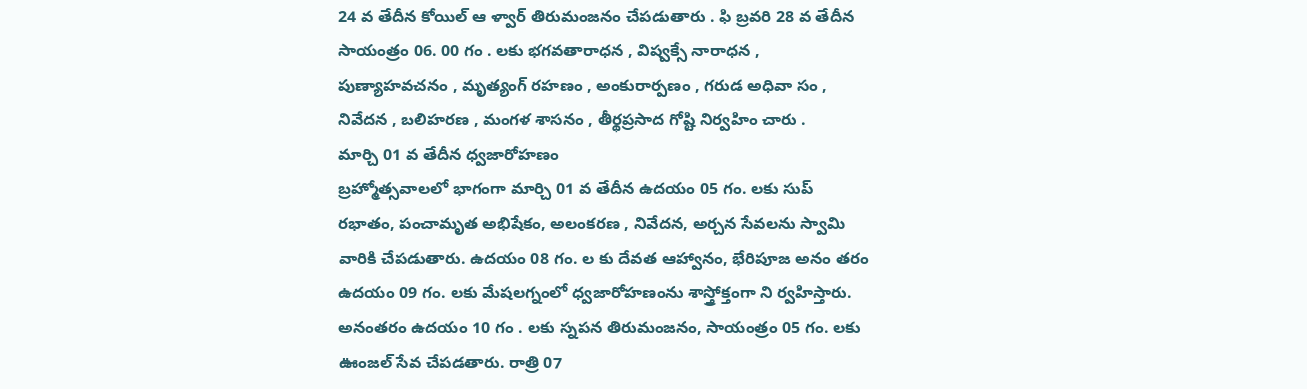24 వ తేదీన కోయిల్ ఆ ళ్వార్ తిరుమంజనం చేపడుతారు . ఫి బ్రవరి 28 వ తేదీన సాయంత్రం 06. 00 గం . లకు భగవతారాధన , విష్వక్సే నారాధన , పుణ్యాహవచనం , మృత్యంగ్ రహణం , అంకురార్పణం , గరుడ అధివా సం , నివేదన , బలిహరణ , మంగళ శాసనం , తీర్థప్రసాద గోష్టి నిర్వహిం చారు .
మార్చి 01 వ తేదీన ధ్వజారోహణం
బ్రహ్మోత్సవాలలో భాగంగా మార్చి 01 వ తేదీన ఉదయం 05 గం. లకు సుప్ రభాతం, పంచామృత అభిషేకం, అలంకరణ , నివేదన, అర్చన సేవలను స్వామి వారికి చేపడుతారు. ఉదయం 08 గం. ల కు దేవత ఆహ్వానం, భేరిపూజ అనం తరం ఉదయం 09 గం. లకు మేషలగ్నంలో ధ్వజారోహణంను శాస్త్రోక్తంగా ని ర్వహిస్తారు. అనంతరం ఉదయం 10 గం . లకు స్నపన తిరుమంజనం, సాయంత్రం 05 గం. లకు ఊంజల్ సేవ చేపడతారు. రాత్రి 07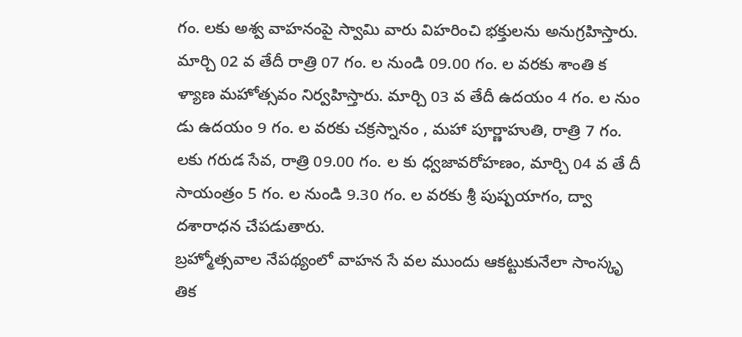గం. లకు అశ్వ వాహనంపై స్వామి వారు విహరించి భక్తులను అనుగ్రహిస్తారు.
మార్చి 02 వ తేదీ రాత్రి 07 గం. ల నుండి 09.00 గం. ల వరకు శాంతి క ళ్యాణ మహోత్సవం నిర్వహిస్తారు. మార్చి 03 వ తేదీ ఉదయం 4 గం. ల నుం డు ఉదయం 9 గం. ల వరకు చక్రస్నానం , మహా పూర్ణాహుతి, రాత్రి 7 గం. లకు గరుడ సేవ, రాత్రి 09.00 గం. ల కు ధ్వజావరోహణం, మార్చి 04 వ తే దీ సాయంత్రం 5 గం. ల నుండి 9.30 గం. ల వరకు శ్రీ పుష్పయాగం, ద్వా దశారాధన చేపడుతారు.
బ్రహ్మోత్సవాల నేపథ్యంలో వాహన సే వల ముందు ఆకట్టుకునేలా సాంస్కృ తిక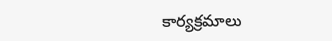కార్యక్రమాలు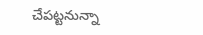చేపట్టనున్నా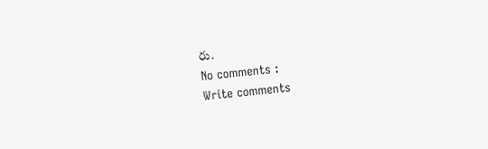రు.
No comments :
Write comments